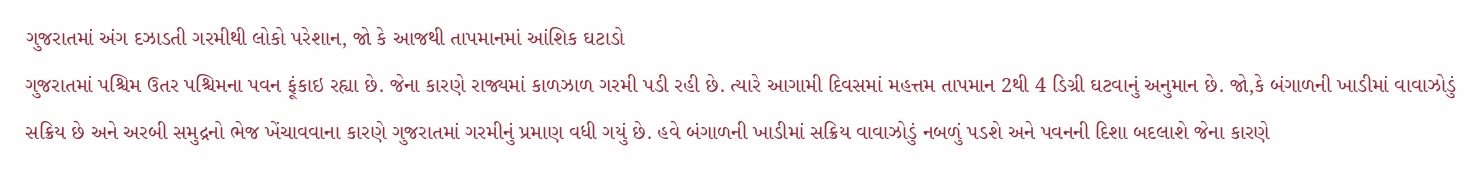ગુજરાતમાં અંગ દઝાડતી ગરમીથી લોકો પરેશાન, જો કે આજથી તાપમાનમાં આંશિક ઘટાડો
ગુજરાતમાં પશ્ચિમ ઉતર પશ્ચિમના પવન ફૂંકાઇ રહ્યા છે. જેના કારણે રાજ્યમાં કાળઝાળ ગરમી પડી રહી છે. ત્યારે આગામી દિવસમાં મહત્તમ તાપમાન 2થી 4 ડિગ્રી ઘટવાનું અનુમાન છે. જો,કે બંગાળની ખાડીમાં વાવાઝોડું સક્રિય છે અને અરબી સમુદ્રનો ભેજ ખેંચાવવાના કારણે ગુજરાતમાં ગરમીનું પ્રમાણ વધી ગયું છે. હવે બંગાળની ખાડીમાં સક્રિય વાવાઝોડું નબળું પડશે અને પવનની દિશા બદલાશે જેના કારણે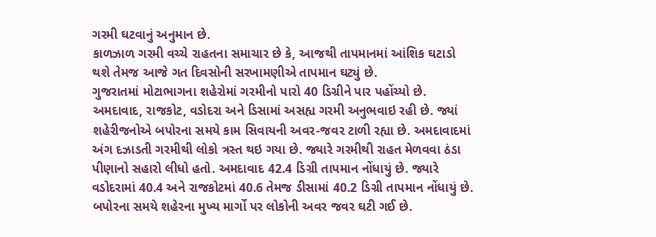ગરમી ઘટવાનું અનુમાન છે.
કાળઝાળ ગરમી વચ્ચે રાહતના સમાચાર છે કે, આજથી તાપમાનમાં આંશિક ઘટાડો થશે તેમજ આજે ગત દિવસોની સરખામણીએ તાપમાન ઘટ્યું છે.
ગુજરાતમાં મોટાભાગના શહેરોમાં ગરમીનો પારો 40 ડિગ્રીને પાર પહોંચ્યો છે. અમદાવાદ, રાજકોટ, વડોદરા અને ડિસામાં અસહ્ય ગરમી અનુભવાઇ રહી છે. જ્યાં શહેરીજનોએ બપોરના સમયે કામ સિવાયની અવર-જવર ટાળી રહ્યા છે. અમદાવાદમાં અંગ દઝાડતી ગરમીથી લોકો ત્રસ્ત થઇ ગયા છે. જ્યારે ગરમીથી રાહત મેળવવા ઠંડા પીણાનો સહારો લીધો હતો. અમદાવાદ 42.4 ડિગ્રી તાપમાન નોંધાયું છે. જ્યારે વડોદરામાં 40.4 અને રાજકોટમાં 40.6 તેમજ ડીસામાં 40.2 ડિગ્રી તાપમાન નોંધાયું છે. બપોરના સમયે શહેરના મુખ્ય માર્ગો પર લોકોની અવર જવર ઘટી ગઈ છે.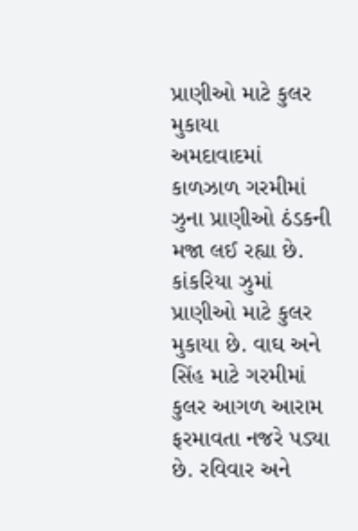પ્રાણીઓ માટે કુલર મુકાયા
અમદાવાદમાં કાળઝાળ ગરમીમાં ઝુના પ્રાણીઓ ઠંડકની મજા લઈ રહ્યા છે. કાંકરિયા ઝુમાં પ્રાણીઓ માટે કુલર મુકાયા છે. વાઘ અને સિંહ માટે ગરમીમાં કુલર આગળ આરામ ફરમાવતા નજરે પડ્યા છે. રવિવાર અને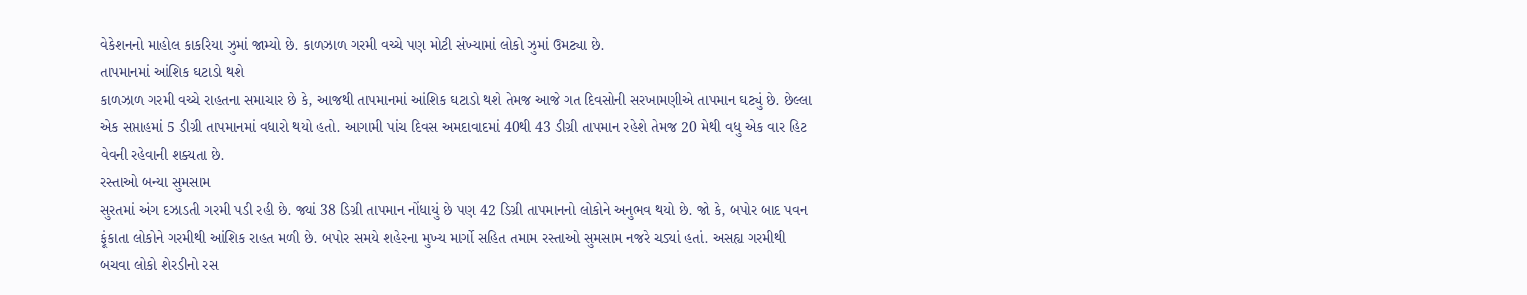વેકેશનનો માહોલ કાકરિયા ઝુમાં જામ્યો છે. કાળઝાળ ગરમી વચ્ચે પણ મોટી સંખ્યામાં લોકો ઝુમાં ઉમટ્યા છે.
તાપમાનમાં આંશિક ઘટાડો થશે
કાળઝાળ ગરમી વચ્ચે રાહતના સમાચાર છે કે, આજથી તાપમાનમાં આંશિક ઘટાડો થશે તેમજ આજે ગત દિવસોની સરખામણીએ તાપમાન ઘટ્યું છે. છેલ્લા એક સપ્તાહમાં 5 ડીગ્રી તાપમાનમાં વધારો થયો હતો. આગામી પાંચ દિવસ અમદાવાદમાં 40થી 43 ડીગ્રી તાપમાન રહેશે તેમજ 20 મેથી વધુ એક વાર હિટ વેવની રહેવાની શક્યતા છે.
રસ્તાઓ બન્યા સુમસામ
સુરતમાં અંગ દઝાડતી ગરમી પડી રહી છે. જ્યાં 38 ડિગ્રી તાપમાન નોંધાયું છે પણ 42 ડિગ્રી તાપમાનનો લોકોને અનુભવ થયો છે. જો કે, બપોર બાદ પવન ફૂંકાતા લોકોને ગરમીથી આંશિક રાહત મળી છે. બપોર સમયે શહેરના મુખ્ય માર્ગો સહિત તમામ રસ્તાઓ સુમસામ નજરે ચડ્યાં હતાં. અસહ્ય ગરમીથી બચવા લોકો શેરડીનો રસ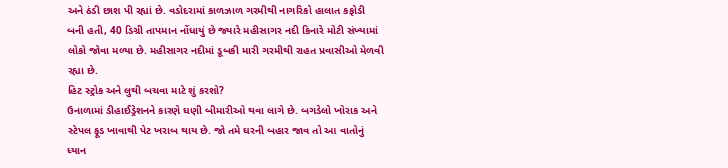અને ઠંડી છાશ પી રહ્યાં છે. વડોદરામાં કાળઝાળ ગરમીથી નાગરિકો હાલાત કફોડી બની હતી, 40 ડિગ્રી તાપમાન નોંધાયું છે જ્યારે મહીસાગર નદી કિનારે મોટી સંખ્યામાં લોકો જોવા મળ્યા છે. મહીસાગર નદીમાં ડૂબકી મારી ગરમીથી રાહત પ્રવાસીઓ મેળવી રહ્યા છે.
હિટ સ્ટ્રોક અને લુથી બચવા માટે શું કરશો?
ઉનાળામાં ડીહાઈડ્રેશનને કારણે ઘણી બીમારીઓ થવા લાગે છે. બગડેલો ખોરાક અને સ્ટેપલ ફૂડ ખાવાથી પેટ ખરાબ થાય છે. જો તમે ઘરની બહાર જાવ તો આ વાતોનું ધ્યાન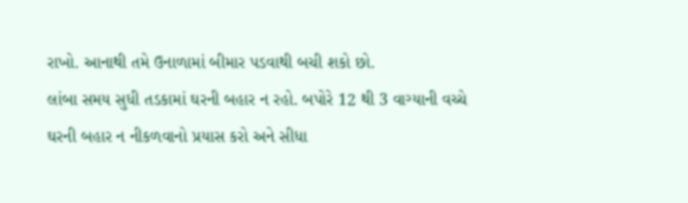રાખો. આનાથી તમે ઉનાળામાં બીમાર પડવાથી બચી શકો છો.
લાંબા સમય સુધી તડકામાં ઘરની બહાર ન રહો. બપોરે 12 થી 3 વાગ્યાની વચ્ચે ઘરની બહાર ન નીકળવાનો પ્રયાસ કરો અને સીધા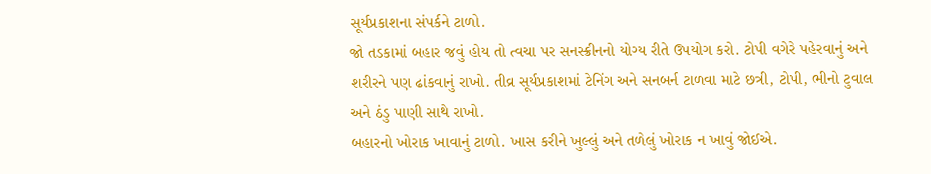સૂર્યપ્રકાશના સંપર્કને ટાળો.
જો તડકામાં બહાર જવું હોય તો ત્વચા પર સનસ્ક્રીનનો યોગ્ય રીતે ઉપયોગ કરો. ટોપી વગેરે પહેરવાનું અને શરીરને પણ ઢાંકવાનું રાખો. તીવ્ર સૂર્યપ્રકાશમાં ટેનિંગ અને સનબર્ન ટાળવા માટે છત્રી, ટોપી, ભીનો ટુવાલ અને ઠંડુ પાણી સાથે રાખો.
બહારનો ખોરાક ખાવાનું ટાળો. ખાસ કરીને ખુલ્લું અને તળેલું ખોરાક ન ખાવું જોઈએ.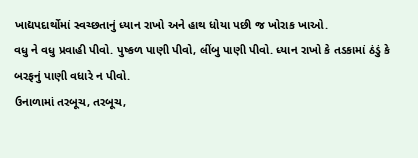ખાદ્યપદાર્થોમાં સ્વચ્છતાનું ધ્યાન રાખો અને હાથ ધોયા પછી જ ખોરાક ખાઓ.
વધુ ને વધુ પ્રવાહી પીવો. પુષ્કળ પાણી પીવો, લીંબુ પાણી પીવો. ધ્યાન રાખો કે તડકામાં ઠંડું કે બરફનું પાણી વધારે ન પીવો.
ઉનાળામાં તરબૂચ, તરબૂચ,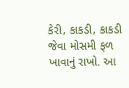કેરી, કાકડી, કાકડી જેવા મોસમી ફળ ખાવાનું રાખો. આ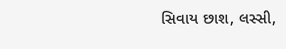સિવાય છાશ, લસ્સી,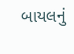બાયલનું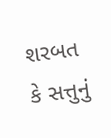શરબત કે સત્તુનું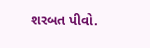શરબત પીવો.